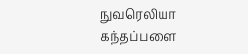நுவரெலியா கந்தப்பளை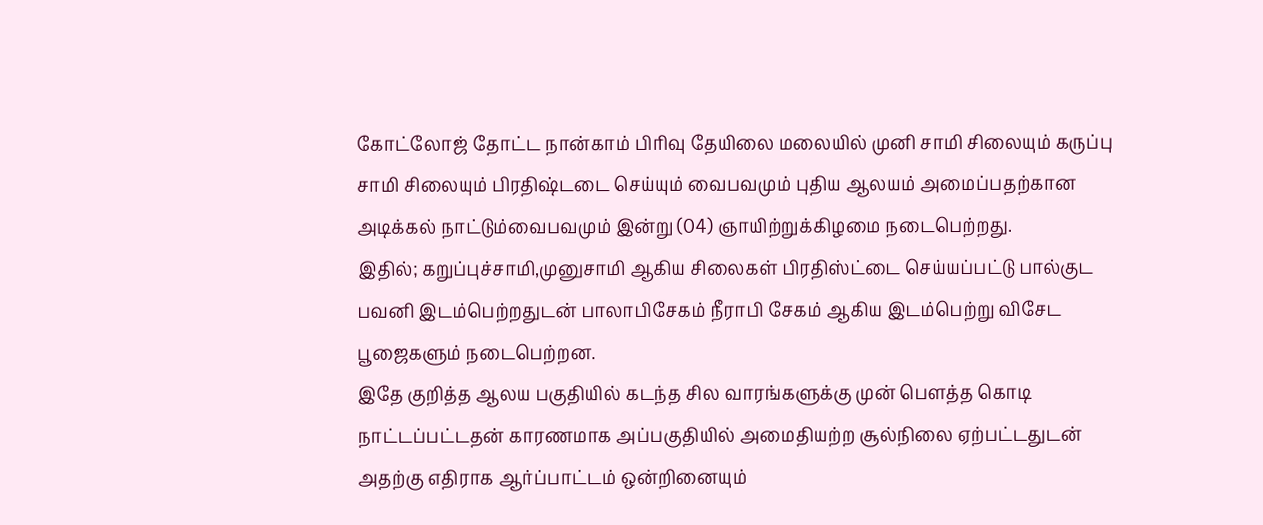கோட்லோஜ் தோட்ட நான்காம் பிரிவு தேயிலை மலையில் முனி சாமி சிலையும் கருப்பு சாமி சிலையும் பிரதிஷ்டடை செய்யும் வைபவமும் புதிய ஆலயம் அமைப்பதற்கான அடிக்கல் நாட்டும்வைபவமும் இன்று (04) ஞாயிற்றுக்கிழமை நடைபெற்றது.
இதில்; கறுப்புச்சாமி,முனுசாமி ஆகிய சிலைகள் பிரதிஸ்ட்டை செய்யப்பட்டு பால்குட பவனி இடம்பெற்றதுடன் பாலாபிசேகம் நீராபி சேகம் ஆகிய இடம்பெற்று விசேட பூஜைகளும் நடைபெற்றன.
இதே குறித்த ஆலய பகுதியில் கடந்த சில வாரங்களுக்கு முன் பௌத்த கொடி நாட்டப்பட்டதன் காரணமாக அப்பகுதியில் அமைதியற்ற சூல்நிலை ஏற்பட்டதுடன் அதற்கு எதிராக ஆர்ப்பாட்டம் ஒன்றினையும்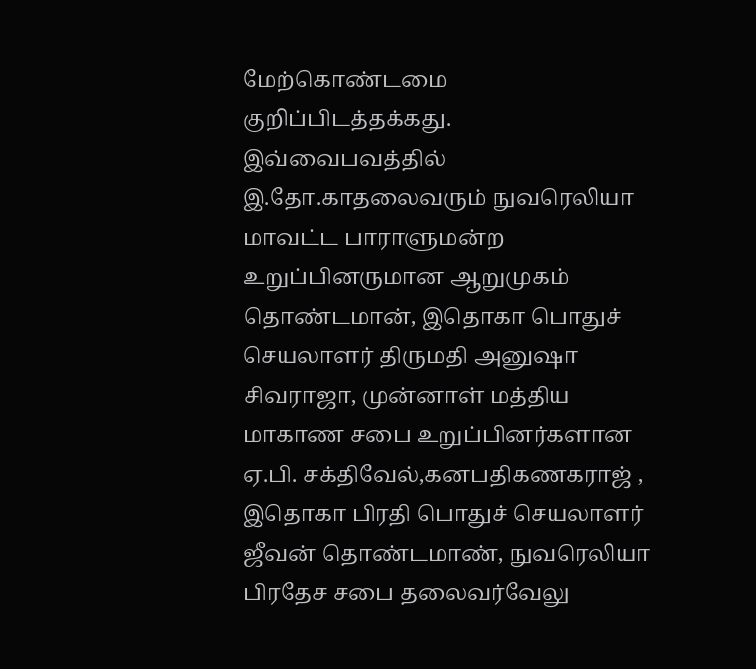மேற்கொண்டமை குறிப்பிடத்தக்கது.
இவ்வைபவத்தில் இ.தோ.காதலைவரும் நுவரெலியா மாவட்ட பாராளுமன்ற உறுப்பினருமான ஆறுமுகம் தொண்டமான், இதொகா பொதுச் செயலாளர் திருமதி அனுஷா சிவராஜா, முன்னாள் மத்திய மாகாண சபை உறுப்பினர்களான ஏ.பி. சக்திவேல்,கனபதிகணகராஜ் , இதொகா பிரதி பொதுச் செயலாளர் ஜீவன் தொண்டமாண், நுவரெலியா பிரதேச சபை தலைவர்வேலு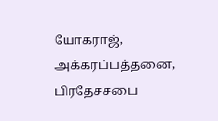யோகராஜ், அக்கரப்பத்தனை, பிரதேசசபை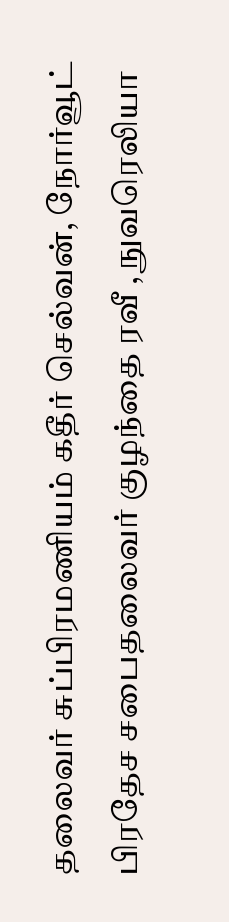தலைவர் சுப்பிரமணியம் கதீர் செல்வன், நோர்வூட் பிரதேச சபைதலைவர் குழந்தை ரவீ , நுவரெலியா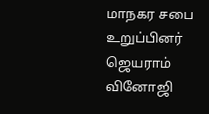மாநகர சபை உறுப்பினர் ஜெயராம் வினோஜி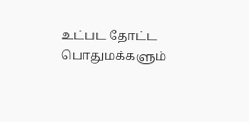உட்பட தோட்ட பொதுமக்களும்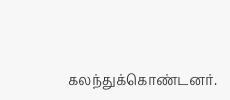கலந்துக்கொண்டனர்.